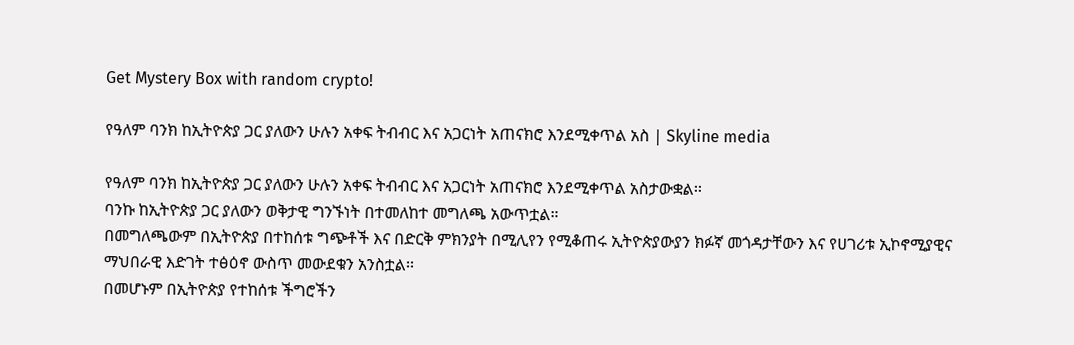Get Mystery Box with random crypto!

የዓለም ባንክ ከኢትዮጵያ ጋር ያለውን ሁሉን አቀፍ ትብብር እና አጋርነት አጠናክሮ እንደሚቀጥል አስ | Skyline media

የዓለም ባንክ ከኢትዮጵያ ጋር ያለውን ሁሉን አቀፍ ትብብር እና አጋርነት አጠናክሮ እንደሚቀጥል አስታውቋል፡፡
ባንኩ ከኢትዮጵያ ጋር ያለውን ወቅታዊ ግንኙነት በተመለከተ መግለጫ አውጥቷል።
በመግለጫውም በኢትዮጵያ በተከሰቱ ግጭቶች እና በድርቅ ምክንያት በሚሊየን የሚቆጠሩ ኢትዮጵያውያን ክፉኛ መጎዳታቸውን እና የሀገሪቱ ኢኮኖሚያዊና ማህበራዊ እድገት ተፅዕኖ ውስጥ መውደቁን አንስቷል፡፡
በመሆኑም በኢትዮጵያ የተከሰቱ ችግሮችን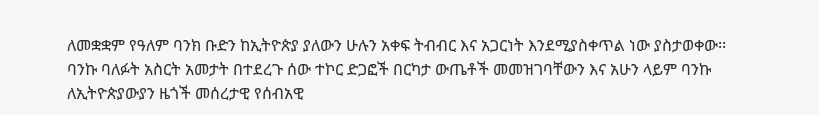ለመቋቋም የዓለም ባንክ ቡድን ከኢትዮጵያ ያለውን ሁሉን አቀፍ ትብብር እና አጋርነት እንደሚያስቀጥል ነው ያስታወቀው፡፡
ባንኩ ባለፉት አስርት አመታት በተደረጉ ሰው ተኮር ድጋፎች በርካታ ውጤቶች መመዝገባቸውን እና አሁን ላይም ባንኩ ለኢትዮጵያውያን ዜጎች መሰረታዊ የሰብአዊ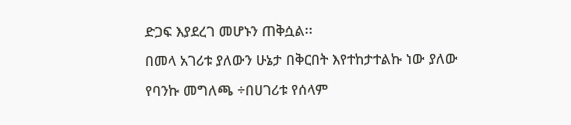ድጋፍ እያደረገ መሆኑን ጠቅሷል፡፡
በመላ አገሪቱ ያለውን ሁኔታ በቅርበት እየተከታተልኩ ነው ያለው የባንኩ መግለጫ ÷በሀገሪቱ የሰላም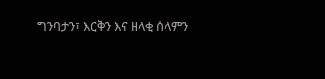ግንባታን፣ እርቅን እና ዘላቂ ሰላምን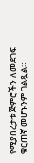የሚያበረታቱ ጅምሮችን ለመደገፍ ቁርጠኛ መሆኑንም ገልጿል።